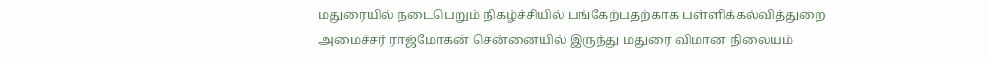மதுரையில் நடைபெறும் நிகழ்ச்சியில் பங்கேற்பதற்காக பள்ளிக்கல்வித்துறை அமைச்சர் ராஜ்மோகன் சென்னையில் இருந்து மதுரை விமான நிலையம்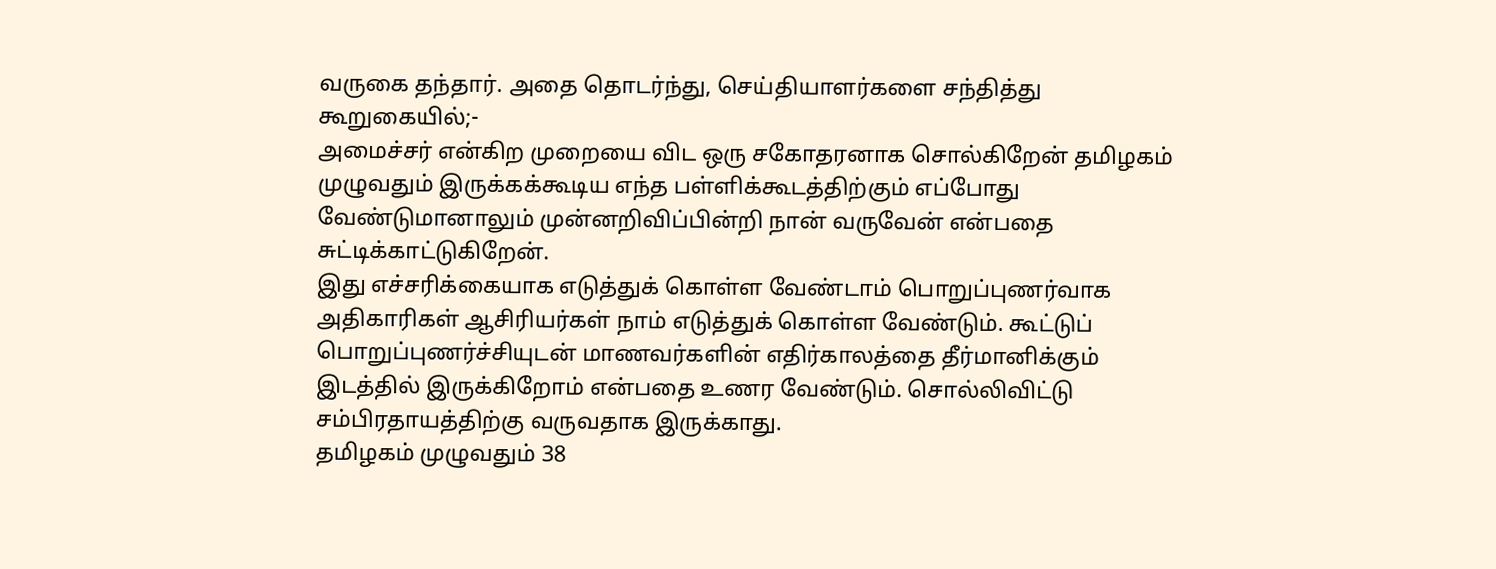வருகை தந்தார். அதை தொடர்ந்து, செய்தியாளர்களை சந்தித்து கூறுகையில்;-
அமைச்சர் என்கிற முறையை விட ஒரு சகோதரனாக சொல்கிறேன் தமிழகம் முழுவதும் இருக்கக்கூடிய எந்த பள்ளிக்கூடத்திற்கும் எப்போது வேண்டுமானாலும் முன்னறிவிப்பின்றி நான் வருவேன் என்பதை சுட்டிக்காட்டுகிறேன்.
இது எச்சரிக்கையாக எடுத்துக் கொள்ள வேண்டாம் பொறுப்புணர்வாக அதிகாரிகள் ஆசிரியர்கள் நாம் எடுத்துக் கொள்ள வேண்டும். கூட்டுப் பொறுப்புணர்ச்சியுடன் மாணவர்களின் எதிர்காலத்தை தீர்மானிக்கும் இடத்தில் இருக்கிறோம் என்பதை உணர வேண்டும். சொல்லிவிட்டு சம்பிரதாயத்திற்கு வருவதாக இருக்காது.
தமிழகம் முழுவதும் 38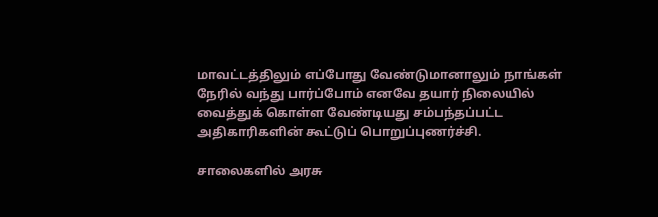மாவட்டத்திலும் எப்போது வேண்டுமானாலும் நாங்கள் நேரில் வந்து பார்ப்போம் எனவே தயார் நிலையில் வைத்துக் கொள்ள வேண்டியது சம்பந்தப்பட்ட அதிகாரிகளின் கூட்டுப் பொறுப்புணர்ச்சி.

சாலைகளில் அரசு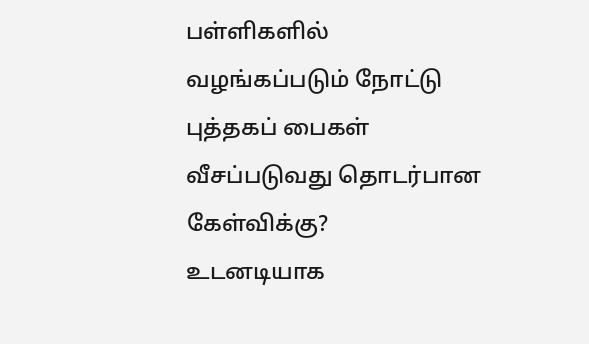பள்ளிகளில் வழங்கப்படும் நோட்டு புத்தகப் பைகள் வீசப்படுவது தொடர்பான கேள்விக்கு?
உடனடியாக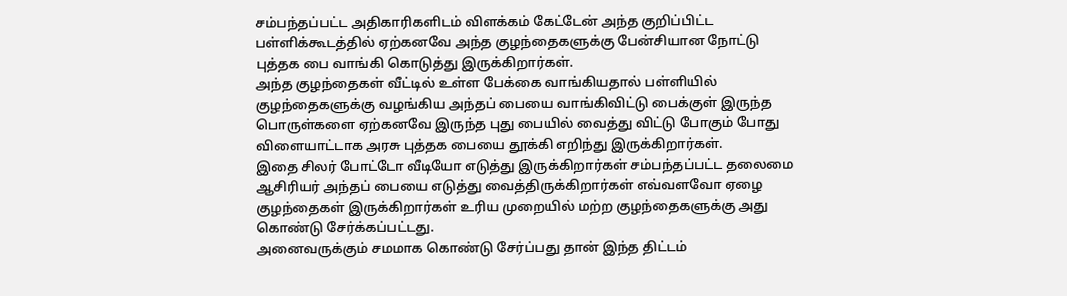சம்பந்தப்பட்ட அதிகாரிகளிடம் விளக்கம் கேட்டேன் அந்த குறிப்பிட்ட பள்ளிக்கூடத்தில் ஏற்கனவே அந்த குழந்தைகளுக்கு பேன்சியான நோட்டு புத்தக பை வாங்கி கொடுத்து இருக்கிறார்கள்.
அந்த குழந்தைகள் வீட்டில் உள்ள பேக்கை வாங்கியதால் பள்ளியில் குழந்தைகளுக்கு வழங்கிய அந்தப் பையை வாங்கிவிட்டு பைக்குள் இருந்த பொருள்களை ஏற்கனவே இருந்த புது பையில் வைத்து விட்டு போகும் போது விளையாட்டாக அரசு புத்தக பையை தூக்கி எறிந்து இருக்கிறார்கள்.
இதை சிலர் போட்டோ வீடியோ எடுத்து இருக்கிறார்கள் சம்பந்தப்பட்ட தலைமை ஆசிரியர் அந்தப் பையை எடுத்து வைத்திருக்கிறார்கள் எவ்வளவோ ஏழை குழந்தைகள் இருக்கிறார்கள் உரிய முறையில் மற்ற குழந்தைகளுக்கு அது கொண்டு சேர்க்கப்பட்டது.
அனைவருக்கும் சமமாக கொண்டு சேர்ப்பது தான் இந்த திட்டம்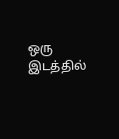ஒரு இடத்தில்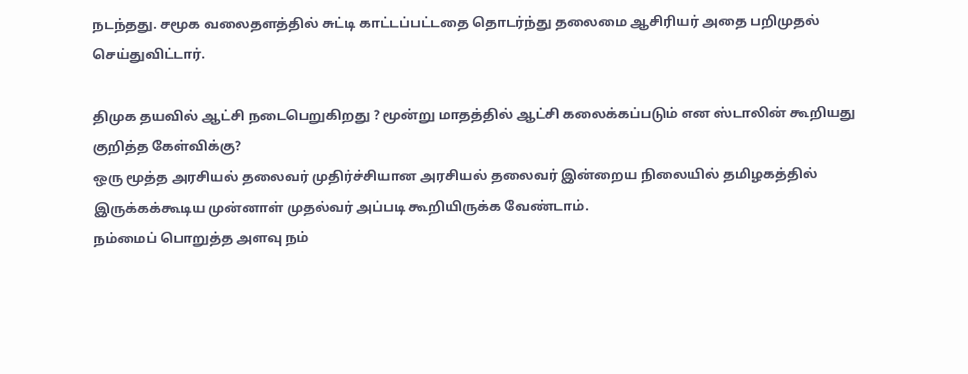நடந்தது. சமூக வலைதளத்தில் சுட்டி காட்டப்பட்டதை தொடர்ந்து தலைமை ஆசிரியர் அதை பறிமுதல் செய்துவிட்டார்.

திமுக தயவில் ஆட்சி நடைபெறுகிறது ? மூன்று மாதத்தில் ஆட்சி கலைக்கப்படும் என ஸ்டாலின் கூறியது குறித்த கேள்விக்கு?
ஒரு மூத்த அரசியல் தலைவர் முதிர்ச்சியான அரசியல் தலைவர் இன்றைய நிலையில் தமிழகத்தில் இருக்கக்கூடிய முன்னாள் முதல்வர் அப்படி கூறியிருக்க வேண்டாம்.
நம்மைப் பொறுத்த அளவு நம்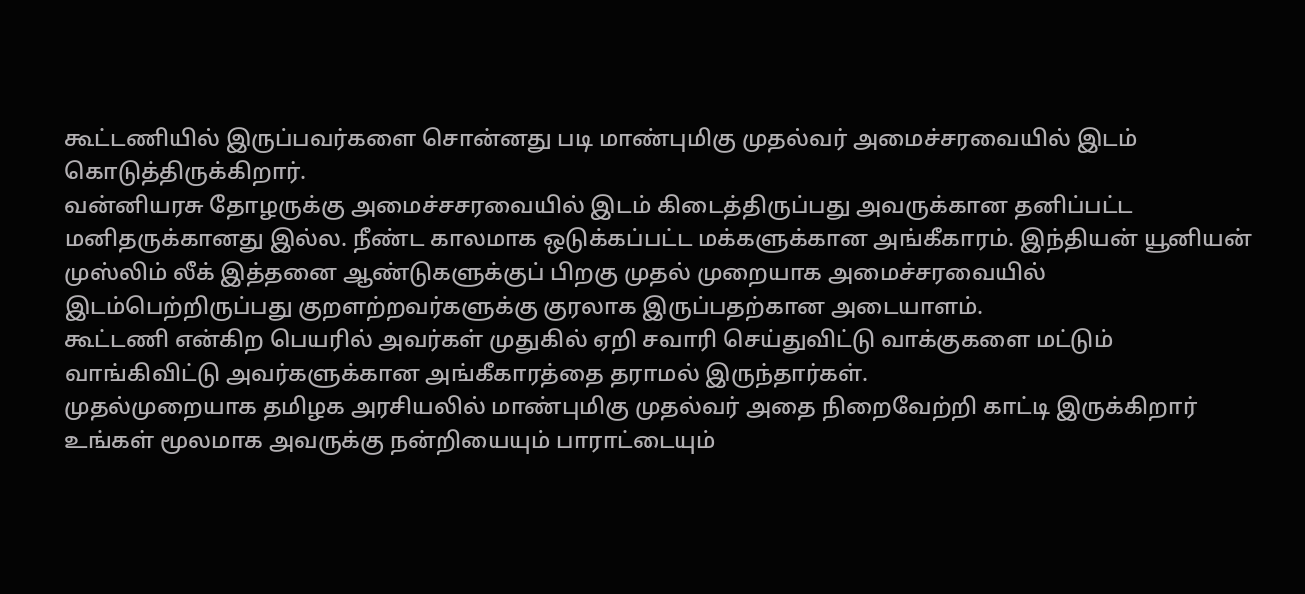கூட்டணியில் இருப்பவர்களை சொன்னது படி மாண்புமிகு முதல்வர் அமைச்சரவையில் இடம் கொடுத்திருக்கிறார்.
வன்னியரசு தோழருக்கு அமைச்சசரவையில் இடம் கிடைத்திருப்பது அவருக்கான தனிப்பட்ட மனிதருக்கானது இல்ல. நீண்ட காலமாக ஒடுக்கப்பட்ட மக்களுக்கான அங்கீகாரம். இந்தியன் யூனியன் முஸ்லிம் லீக் இத்தனை ஆண்டுகளுக்குப் பிறகு முதல் முறையாக அமைச்சரவையில் இடம்பெற்றிருப்பது குறளற்றவர்களுக்கு குரலாக இருப்பதற்கான அடையாளம்.
கூட்டணி என்கிற பெயரில் அவர்கள் முதுகில் ஏறி சவாரி செய்துவிட்டு வாக்குகளை மட்டும் வாங்கிவிட்டு அவர்களுக்கான அங்கீகாரத்தை தராமல் இருந்தார்கள்.
முதல்முறையாக தமிழக அரசியலில் மாண்புமிகு முதல்வர் அதை நிறைவேற்றி காட்டி இருக்கிறார் உங்கள் மூலமாக அவருக்கு நன்றியையும் பாராட்டையும்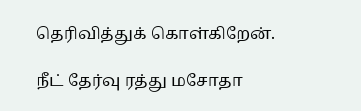தெரிவித்துக் கொள்கிறேன்.

நீட் தேர்வு ரத்து மசோதா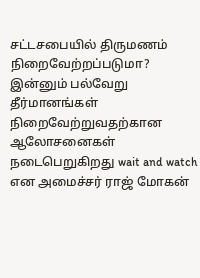சட்டசபையில் திருமணம் நிறைவேற்றப்படுமா?
இன்னும் பல்வேறு தீர்மானங்கள் நிறைவேற்றுவதற்கான ஆலோசனைகள் நடைபெறுகிறது wait and watch என அமைச்சர் ராஜ் மோகன்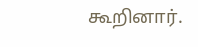கூறினார்.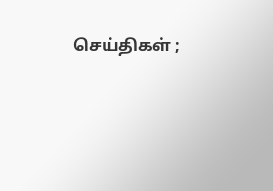செய்திகள் ;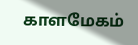காளமேகம்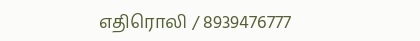எதிரொலி / 8939476777